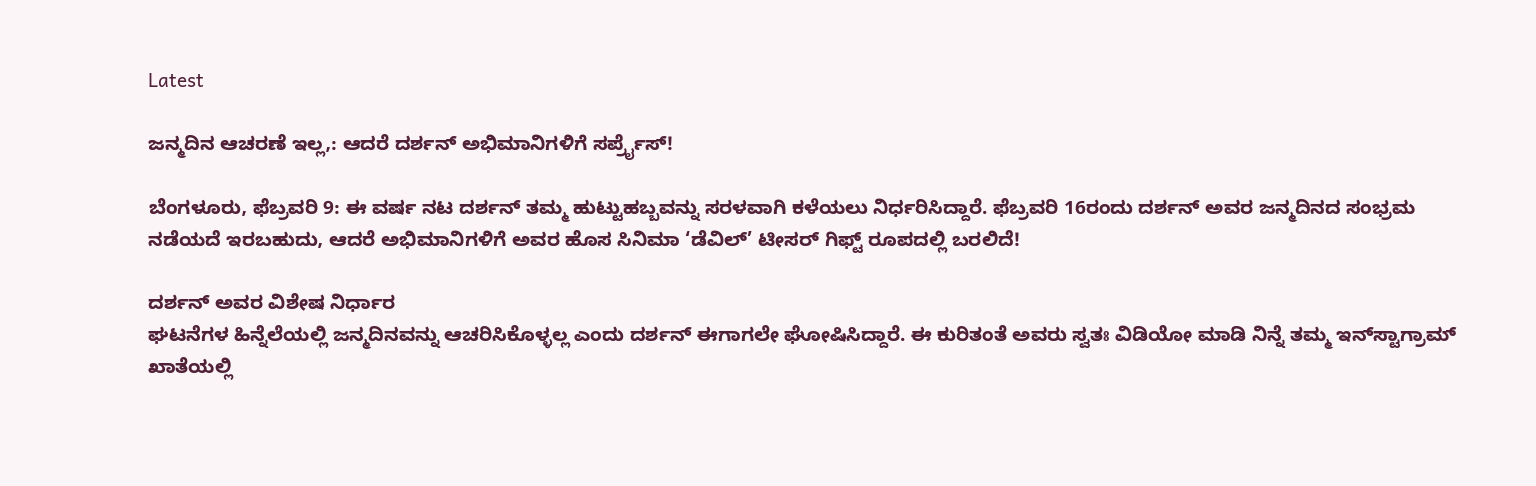Latest

ಜನ್ಮದಿನ ಆಚರಣೆ ಇಲ್ಲ,: ಆದರೆ ದರ್ಶನ್ ಅಭಿಮಾನಿಗಳಿಗೆ ಸರ್ಪ್ರೈಸ್!

ಬೆಂಗಳೂರು, ಫೆಬ್ರವರಿ 9: ಈ ವರ್ಷ ನಟ ದರ್ಶನ್ ತಮ್ಮ ಹುಟ್ಟುಹಬ್ಬವನ್ನು ಸರಳವಾಗಿ ಕಳೆಯಲು ನಿರ್ಧರಿಸಿದ್ದಾರೆ. ಫೆಬ್ರವರಿ 16ರಂದು ದರ್ಶನ್ ಅವರ ಜನ್ಮದಿನದ ಸಂಭ್ರಮ ನಡೆಯದೆ ಇರಬಹುದು, ಆದರೆ ಅಭಿಮಾನಿಗಳಿಗೆ ಅವರ ಹೊಸ ಸಿನಿಮಾ ‘ಡೆವಿಲ್’ ಟೀಸರ್ ಗಿಫ್ಟ್ ರೂಪದಲ್ಲಿ ಬರಲಿದೆ!

ದರ್ಶನ್ ಅವರ ವಿಶೇಷ ನಿರ್ಧಾರ
ಘಟನೆಗಳ ಹಿನ್ನೆಲೆಯಲ್ಲಿ ಜನ್ಮದಿನವನ್ನು ಆಚರಿಸಿಕೊಳ್ಳಲ್ಲ ಎಂದು ದರ್ಶನ್ ಈಗಾಗಲೇ ಘೋಷಿಸಿದ್ದಾರೆ. ಈ ಕುರಿತಂತೆ ಅವರು ಸ್ವತಃ ವಿಡಿಯೋ ಮಾಡಿ ನಿನ್ನೆ ತಮ್ಮ ಇನ್‌ಸ್ಟಾಗ್ರಾಮ್ ಖಾತೆಯಲ್ಲಿ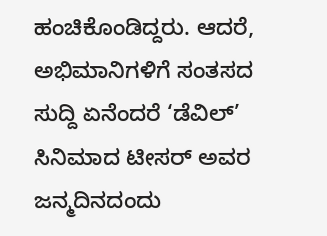ಹಂಚಿಕೊಂಡಿದ್ದರು. ಆದರೆ, ಅಭಿಮಾನಿಗಳಿಗೆ ಸಂತಸದ ಸುದ್ದಿ ಏನೆಂದರೆ ‘ಡೆವಿಲ್’ ಸಿನಿಮಾದ ಟೀಸರ್ ಅವರ ಜನ್ಮದಿನದಂದು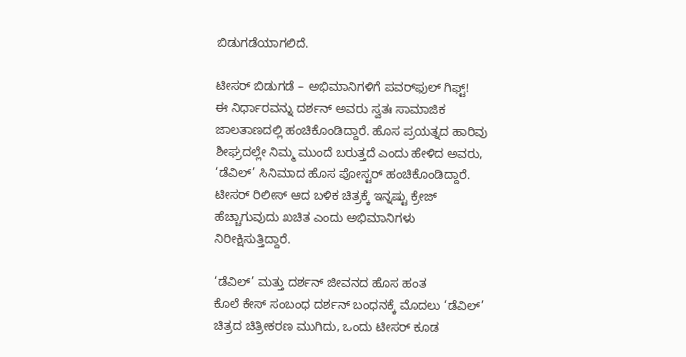ಬಿಡುಗಡೆಯಾಗಲಿದೆ.

ಟೀಸರ್ ಬಿಡುಗಡೆ – ಅಭಿಮಾನಿಗಳಿಗೆ ಪವರ್‌ಫುಲ್ ಗಿಫ್ಟ್!
ಈ ನಿರ್ಧಾರವನ್ನು ದರ್ಶನ್ ಅವರು ಸ್ವತಃ ಸಾಮಾಜಿಕ ಜಾಲತಾಣದಲ್ಲಿ ಹಂಚಿಕೊಂಡಿದ್ದಾರೆ. ಹೊಸ ಪ್ರಯತ್ನದ ಹಾರಿವು ಶೀಘ್ರದಲ್ಲೇ ನಿಮ್ಮ ಮುಂದೆ ಬರುತ್ತದೆ ಎಂದು ಹೇಳಿದ ಅವರು, ‘ಡೆವಿಲ್’ ಸಿನಿಮಾದ ಹೊಸ ಪೋಸ್ಟರ್ ಹಂಚಿಕೊಂಡಿದ್ದಾರೆ. ಟೀಸರ್ ರಿಲೀಸ್ ಆದ ಬಳಿಕ ಚಿತ್ರಕ್ಕೆ ಇನ್ನಷ್ಟು ಕ್ರೇಜ್ ಹೆಚ್ಚಾಗುವುದು ಖಚಿತ ಎಂದು ಅಭಿಮಾನಿಗಳು ನಿರೀಕ್ಷಿಸುತ್ತಿದ್ದಾರೆ.

‘ಡೆವಿಲ್’ ಮತ್ತು ದರ್ಶನ್ ಜೀವನದ ಹೊಸ ಹಂತ
ಕೊಲೆ ಕೇಸ್ ಸಂಬಂಧ ದರ್ಶನ್ ಬಂಧನಕ್ಕೆ ಮೊದಲು ‘ಡೆವಿಲ್’ ಚಿತ್ರದ ಚಿತ್ರೀಕರಣ ಮುಗಿದು, ಒಂದು ಟೀಸರ್ ಕೂಡ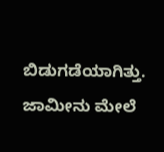ಬಿಡುಗಡೆಯಾಗಿತ್ತು. ಜಾಮೀನು ಮೇಲೆ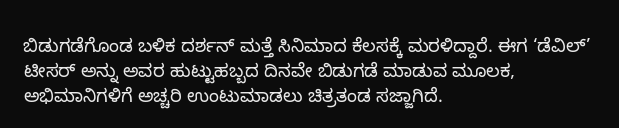ಬಿಡುಗಡೆಗೊಂಡ ಬಳಿಕ ದರ್ಶನ್ ಮತ್ತೆ ಸಿನಿಮಾದ ಕೆಲಸಕ್ಕೆ ಮರಳಿದ್ದಾರೆ. ಈಗ ‘ಡೆವಿಲ್’ ಟೀಸರ್ ಅನ್ನು ಅವರ ಹುಟ್ಟುಹಬ್ಬದ ದಿನವೇ ಬಿಡುಗಡೆ ಮಾಡುವ ಮೂಲಕ, ಅಭಿಮಾನಿಗಳಿಗೆ ಅಚ್ಚರಿ ಉಂಟುಮಾಡಲು ಚಿತ್ರತಂಡ ಸಜ್ಜಾಗಿದೆ.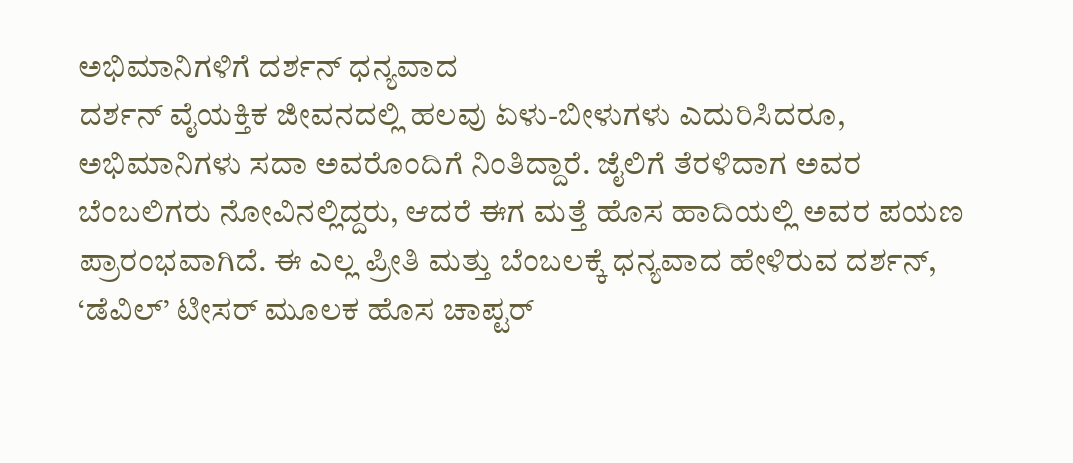ಅಭಿಮಾನಿಗಳಿಗೆ ದರ್ಶನ್ ಧನ್ಯವಾದ
ದರ್ಶನ್ ವೈಯಕ್ತಿಕ ಜೀವನದಲ್ಲಿ ಹಲವು ಏಳು-ಬೀಳುಗಳು ಎದುರಿಸಿದರೂ, ಅಭಿಮಾನಿಗಳು ಸದಾ ಅವರೊಂದಿಗೆ ನಿಂತಿದ್ದಾರೆ. ಜೈಲಿಗೆ ತೆರಳಿದಾಗ ಅವರ ಬೆಂಬಲಿಗರು ನೋವಿನಲ್ಲಿದ್ದರು, ಆದರೆ ಈಗ ಮತ್ತೆ ಹೊಸ ಹಾದಿಯಲ್ಲಿ ಅವರ ಪಯಣ ಪ್ರಾರಂಭವಾಗಿದೆ. ಈ ಎಲ್ಲ ಪ್ರೀತಿ ಮತ್ತು ಬೆಂಬಲಕ್ಕೆ ಧನ್ಯವಾದ ಹೇಳಿರುವ ದರ್ಶನ್, ‘ಡೆವಿಲ್’ ಟೀಸರ್ ಮೂಲಕ ಹೊಸ ಚಾಪ್ಟರ್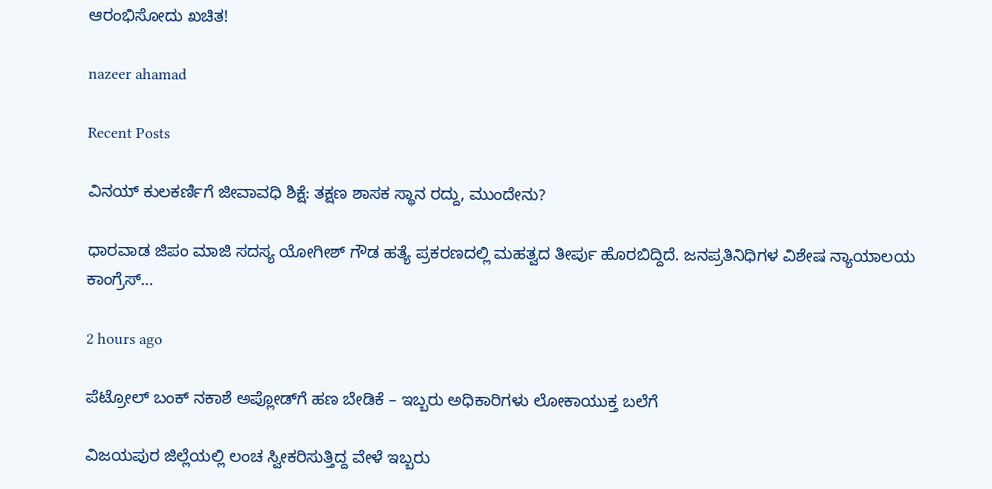ಆರಂಭಿಸೋದು ಖಚಿತ!

nazeer ahamad

Recent Posts

ವಿನಯ್ ಕುಲಕರ್ಣಿಗೆ ಜೀವಾವಧಿ ಶಿಕ್ಷೆ: ತಕ್ಷಣ ಶಾಸಕ ಸ್ಥಾನ ರದ್ದು, ಮುಂದೇನು?

ಧಾರವಾಡ ಜಿಪಂ ಮಾಜಿ ಸದಸ್ಯ ಯೋಗೀಶ್ ಗೌಡ ಹತ್ಯೆ ಪ್ರಕರಣದಲ್ಲಿ ಮಹತ್ವದ ತೀರ್ಪು ಹೊರಬಿದ್ದಿದೆ. ಜನಪ್ರತಿನಿಧಿಗಳ ವಿಶೇಷ ನ್ಯಾಯಾಲಯ ಕಾಂಗ್ರೆಸ್…

2 hours ago

ಪೆಟ್ರೋಲ್ ಬಂಕ್ ನಕಾಶೆ ಅಪ್ಲೋಡ್‌ಗೆ ಹಣ ಬೇಡಿಕೆ – ಇಬ್ಬರು ಅಧಿಕಾರಿಗಳು ಲೋಕಾಯುಕ್ತ ಬಲೆಗೆ

ವಿಜಯಪುರ ಜಿಲ್ಲೆಯಲ್ಲಿ ಲಂಚ ಸ್ವೀಕರಿಸುತ್ತಿದ್ದ ವೇಳೆ ಇಬ್ಬರು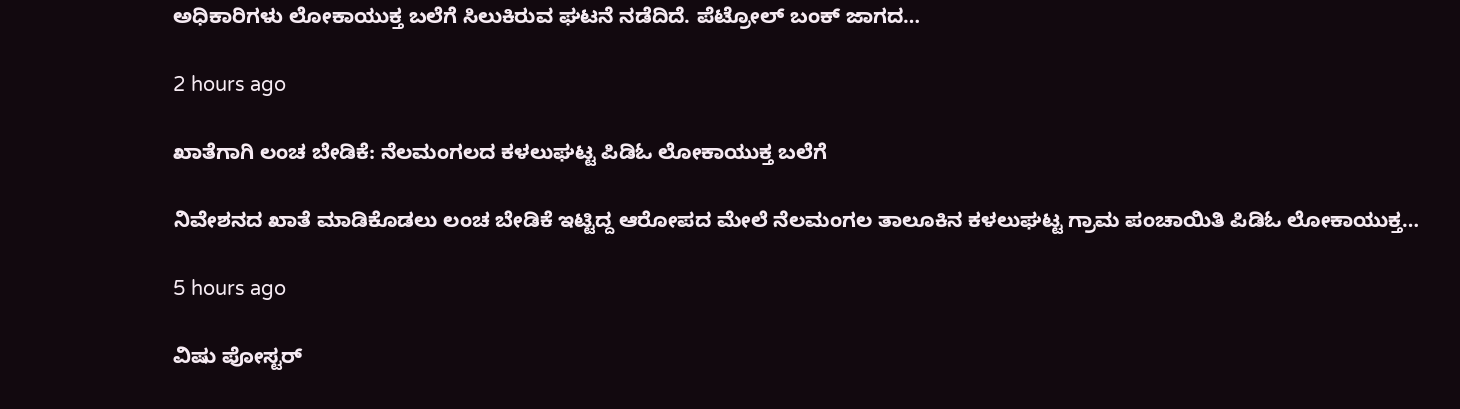ಅಧಿಕಾರಿಗಳು ಲೋಕಾಯುಕ್ತ ಬಲೆಗೆ ಸಿಲುಕಿರುವ ಘಟನೆ ನಡೆದಿದೆ. ಪೆಟ್ರೋಲ್ ಬಂಕ್ ಜಾಗದ…

2 hours ago

ಖಾತೆಗಾಗಿ ಲಂಚ ಬೇಡಿಕೆ: ನೆಲಮಂಗಲದ ಕಳಲುಘಟ್ಟ ಪಿಡಿಓ ಲೋಕಾಯುಕ್ತ ಬಲೆಗೆ

ನಿವೇಶನದ ಖಾತೆ ಮಾಡಿಕೊಡಲು ಲಂಚ ಬೇಡಿಕೆ ಇಟ್ಟಿದ್ದ ಆರೋಪದ ಮೇಲೆ ನೆಲಮಂಗಲ ತಾಲೂಕಿನ ಕಳಲುಘಟ್ಟ ಗ್ರಾಮ ಪಂಚಾಯಿತಿ ಪಿಡಿಓ ಲೋಕಾಯುಕ್ತ…

5 hours ago

ವಿಷು ಪೋಸ್ಟರ್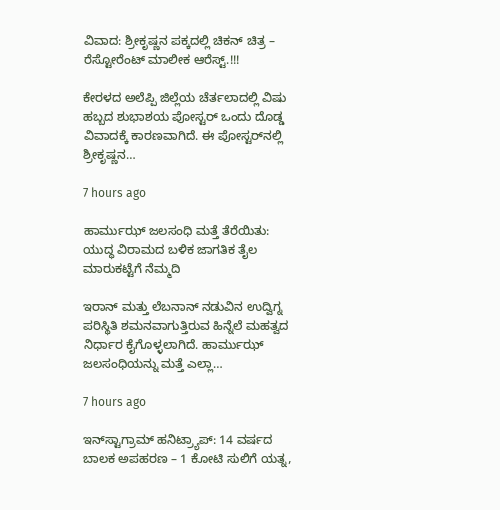ವಿವಾದ: ಶ್ರೀಕೃಷ್ಣನ ಪಕ್ಕದಲ್ಲಿ ಚಿಕನ್ ಚಿತ್ರ – ರೆಸ್ಟೋರೆಂಟ್ ಮಾಲೀಕ ಆರೆಸ್ಟ್.!!!

ಕೇರಳದ ಅಲೆಪ್ಪಿ ಜಿಲ್ಲೆಯ ಚೆರ್ತಲಾದಲ್ಲಿ ವಿಷು ಹಬ್ಬದ ಶುಭಾಶಯ ಪೋಸ್ಟರ್ ಒಂದು ದೊಡ್ಡ ವಿವಾದಕ್ಕೆ ಕಾರಣವಾಗಿದೆ. ಈ ಪೋಸ್ಟರ್‌ನಲ್ಲಿ ಶ್ರೀಕೃಷ್ಣನ…

7 hours ago

ಹಾರ್ಮುಝ್ ಜಲಸಂಧಿ ಮತ್ತೆ ತೆರೆಯಿತು: ಯುದ್ಧ ವಿರಾಮದ ಬಳಿಕ ಜಾಗತಿಕ ತೈಲ ಮಾರುಕಟ್ಟೆಗೆ ನೆಮ್ಮದಿ

ಇರಾನ್ ಮತ್ತು ಲೆಬನಾನ್ ನಡುವಿನ ಉದ್ವಿಗ್ನ ಪರಿಸ್ಥಿತಿ ಶಮನವಾಗುತ್ತಿರುವ ಹಿನ್ನೆಲೆ ಮಹತ್ವದ ನಿರ್ಧಾರ ಕೈಗೊಳ್ಳಲಾಗಿದೆ. ಹಾರ್ಮುಝ್ ಜಲಸಂಧಿಯನ್ನು ಮತ್ತೆ ಎಲ್ಲಾ…

7 hours ago

ಇನ್‌ಸ್ಟಾಗ್ರಾಮ್ ಹನಿಟ್ರ್ಯಾಪ್: 14 ವರ್ಷದ ಬಾಲಕ ಅಪಹರಣ – 1 ಕೋಟಿ ಸುಲಿಗೆ ಯತ್ನ,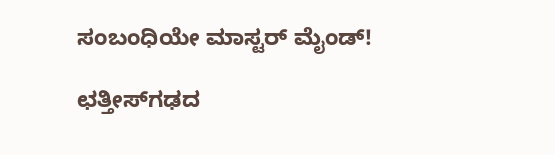ಸಂಬಂಧಿಯೇ ಮಾಸ್ಟರ್ ಮೈಂಡ್!

ಛತ್ತೀಸ್‌ಗಢದ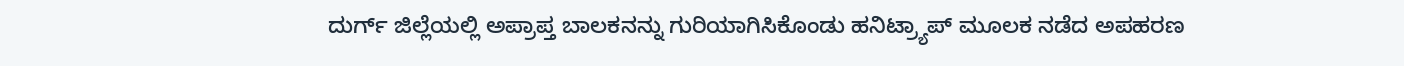ದುರ್ಗ್ ಜಿಲ್ಲೆಯಲ್ಲಿ ಅಪ್ರಾಪ್ತ ಬಾಲಕನನ್ನು ಗುರಿಯಾಗಿಸಿಕೊಂಡು ಹನಿಟ್ರ್ಯಾಪ್ ಮೂಲಕ ನಡೆದ ಅಪಹರಣ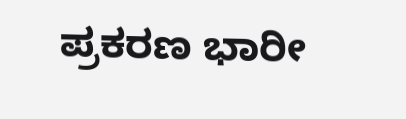ಪ್ರಕರಣ ಭಾರೀ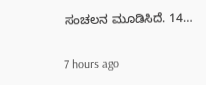ಸಂಚಲನ ಮೂಡಿಸಿದೆ. 14…

7 hours ago